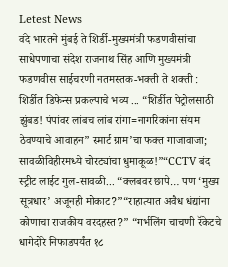Letest News
वंदे भारतने मुंबई ते शिर्डी-मुख्यमंत्री फडणवीसांचा साधेपणाचा संदेश राजनाथ सिंह आणि मुख्यमंत्री फडणवीस साईचरणी नतमस्तक-भक्ती ते शक्ती : शिर्डीत डिफेन्स प्रकल्पाचे भव्य ... “शिर्डीत पेट्रोलसाठी झुंबड! पंपांवर लांबच लांब रांगा=नागरिकांना संयम ठेवण्याचे आवाहन” स्मार्ट ग्राम’चा फक्त गाजावाजा; सावळीविहीरमध्ये चोरट्यांचा धुमाकूळ!”“CCTV बंद स्ट्रीट लाईट गुल-सावळी... “क्लबवर छापे… पण ‘मुख्य सूत्रधार’ अजूनही मोकाट?”“राहात्यात अवैध धंद्यांना कोणाचा राजकीय वरदहस्त?” “गर्भलिंग चाचणी रॅकेटचे धागेदोरे निफाडपर्यंत १८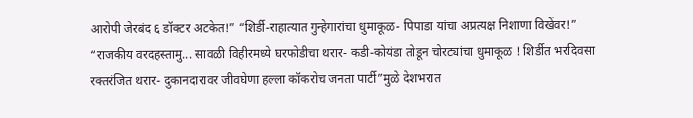आरोपी जेरबंद ६ डॉक्टर अटकेत!” “शिर्डी-राहात्यात गुन्हेगारांचा धुमाकूळ- पिपाडा यांचा अप्रत्यक्ष निशाणा विखेंवर!” “राजकीय वरदहस्तामु... सावळी विहीरमध्ये घरफोडीचा थरार- कडी-कोयंडा तोडून चोरट्यांचा धुमाकूळ ! शिर्डीत भरदिवसा रक्तरंजित थरार- दुकानदारावर जीवघेणा हल्ला कॉकरोच जनता पार्टी”मुळे देशभरात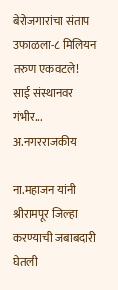बेरोजगारांचा संताप उफाळला-८ मिलियन तरुण एकवटले! साई संस्थानवर गंभीर...
अ.नगरराजकीय

ना.महाजन यांनी श्रीरामपूर जिल्हा करण्याची जबाबदारी घेतली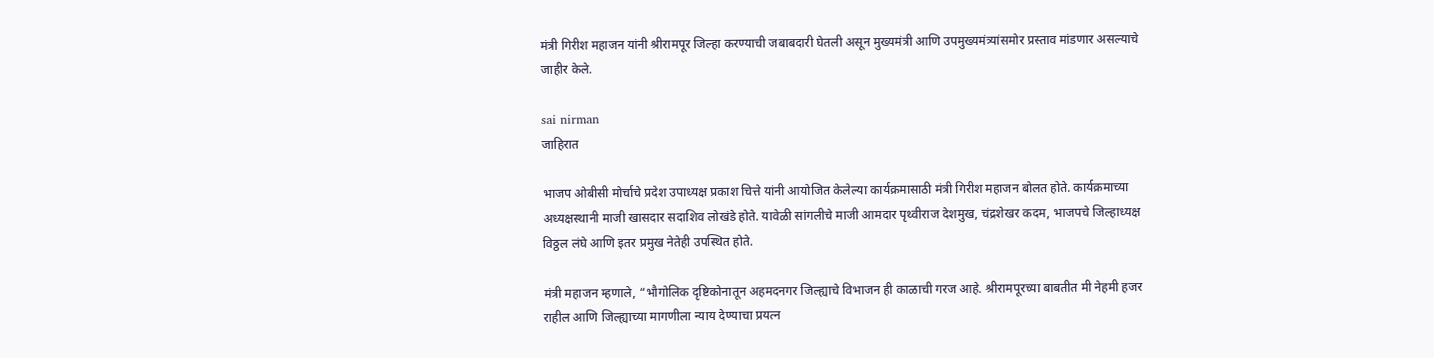मंत्री गिरीश महाजन यांनी श्रीरामपूर जिल्हा करण्याची जबाबदारी घेतली असून मुख्यमंत्री आणि उपमुख्यमंत्र्यांसमोर प्रस्ताव मांडणार असल्याचे जाहीर केले.

sai nirman
जाहिरात

भाजप ओबीसी मोर्चाचे प्रदेश उपाध्यक्ष प्रकाश चित्ते यांनी आयोजित केलेल्या कार्यक्रमासाठी मंत्री गिरीश महाजन बोलत होते. कार्यक्रमाच्या अध्यक्षस्थानी माजी खासदार सदाशिव लोखंडे होते. यावेळी सांगलीचे माजी आमदार पृथ्वीराज देशमुख, चंद्रशेखर कदम, भाजपचे जिल्हाध्यक्ष विठ्ठल लंघे आणि इतर प्रमुख नेतेही उपस्थित होते.

मंत्री महाजन म्हणाले, “भौगोलिक दृष्टिकोनातून अहमदनगर जिल्ह्याचे विभाजन ही काळाची गरज आहे. श्रीरामपूरच्या बाबतीत मी नेहमी हजर राहील आणि जिल्ह्याच्या मागणीला न्याय देण्याचा प्रयत्न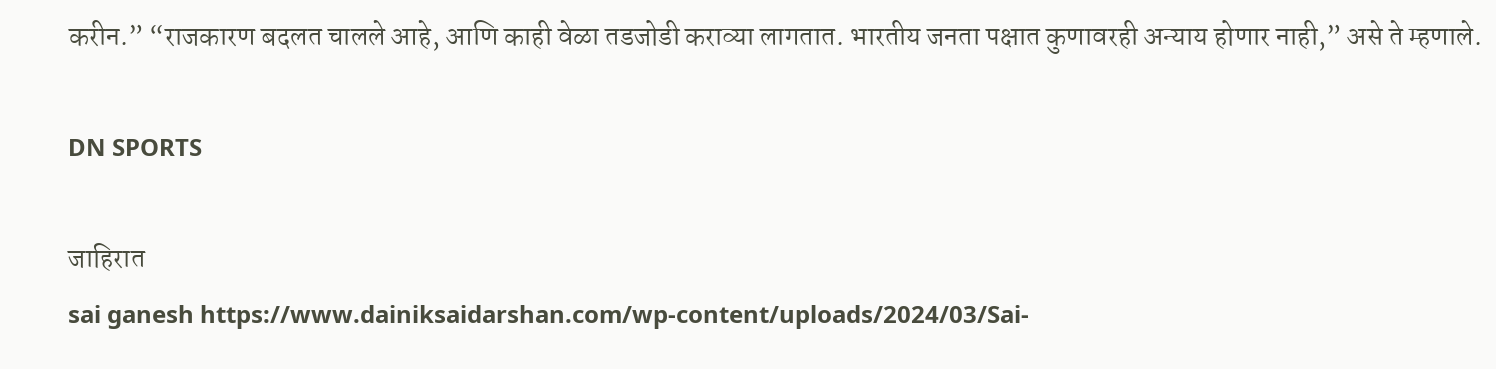करीन.” “राजकारण बदलत चालले आहे, आणि काही वेळा तडजोडी कराव्या लागतात. भारतीय जनता पक्षात कुणावरही अन्याय होणार नाही,” असे ते म्हणाले.

DN SPORTS

जाहिरात
sai ganesh https://www.dainiksaidarshan.com/wp-content/uploads/2024/03/Sai-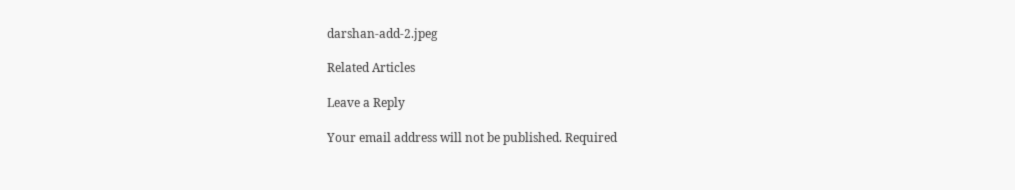darshan-add-2.jpeg

Related Articles

Leave a Reply

Your email address will not be published. Required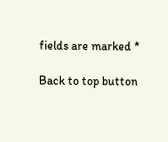fields are marked *

Back to top button